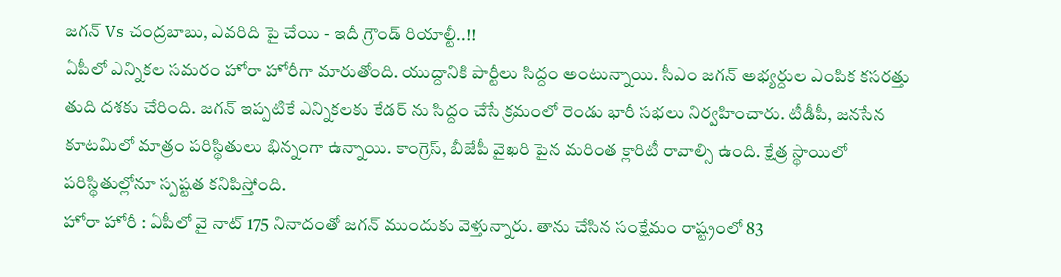జగన్ Vs చంద్రబాబు, ఎవరిది పై చేయి - ఇదీ గ్రౌండ్ రియాల్టీ..!!
ఏపీలో ఎన్నికల సమరం హోరా హోరీగా మారుతోంది. యుద్దానికి పార్టీలు సిద్దం అంటున్నాయి. సీఎం జగన్ అభ్యర్దుల ఎంపిక కసరత్తు తుది దశకు చేరింది. జగన్ ఇప్పటికే ఎన్నికలకు కేడర్ ను సిద్దం చేసే క్రమంలో రెండు భారీ సభలు నిర్వహించారు. టీడీపీ, జనసేన కూటమిలో మాత్రం పరిస్థితులు భిన్నంగా ఉన్నాయి. కాంగ్రెస్, బీజేపీ వైఖరి పైన మరింత క్లారిటీ రావాల్సి ఉంది. క్షేత్ర స్థాయిలో పరిస్థితుల్లోనూ స్పష్టత కనిపిస్తోంది.
హోరా హోరీ : ఏపీలో వై నాట్ 175 నినాదంతో జగన్ ముందుకు వెళ్తున్నారు. తాను చేసిన సంక్షేమం రాష్ట్రంలో 83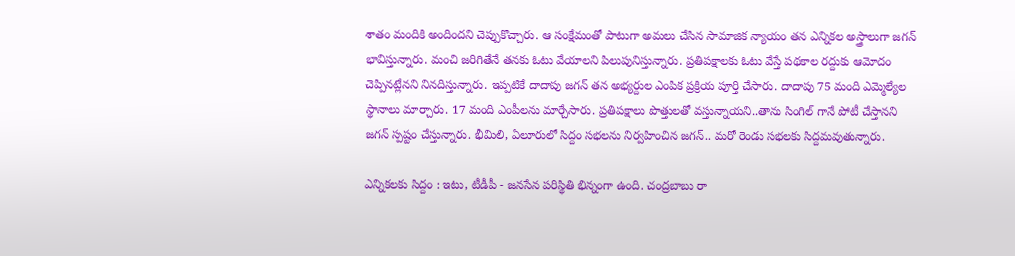శాతం మందికి అందిందని చెప్పుకొచ్చారు. ఆ సంక్షేమంతో పాటుగా అమలు చేసిన సామాజిక న్యాయం తన ఎన్నికల అస్త్రాలుగా జగన్ భావిస్తున్నారు. మంచి జరిగితేనే తనకు ఓటు వేయాలని పిలుపునిస్తున్నారు. ప్రతిపక్షాలకు ఓటు వేస్తే పథకాల రద్దుకు ఆమోదం చెప్పినట్లేనని నినదిస్తున్నారు. ఇప్పటికే దాదాపు జగన్ తన అభ్యర్దుల ఎంపిక ప్రక్రియ పూర్తి చేసారు. దాదాపు 75 మంది ఎమ్మెల్యేల స్థానాలు మార్చారు. 17 మంది ఎంపీలను మార్చేసారు. ప్రతిపక్షాలు పొత్తులతో వస్తున్నాయని..తాను సింగిల్ గానే పోటీ చేస్తానని జగన్ స్పష్టం చేస్తున్నారు. భీమిలి, ఏలూరులో సిద్దం సభలను నిర్వహించిన జగన్.. మరో రెండు సభలకు సిద్దమవుతున్నారు.

ఎన్నికలకు సిద్దం : ఇటు, టీడీపీ - జనసేన పరిస్థితి భిన్నంగా ఉంది. చంద్రబాబు రా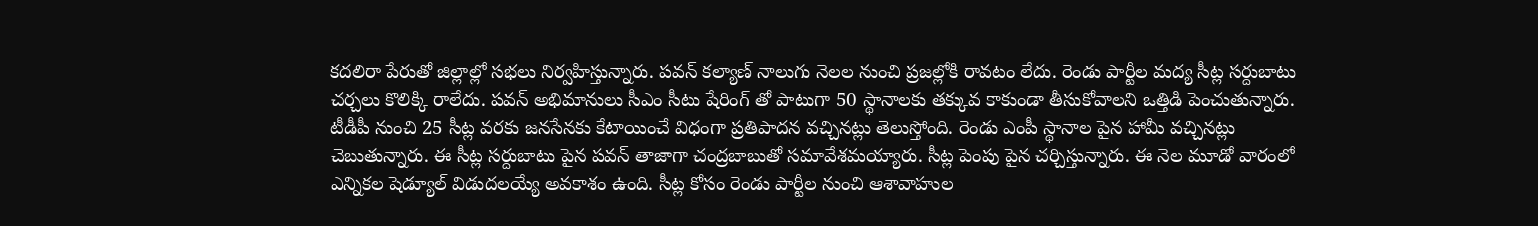కదలిరా పేరుతో జిల్లాల్లో సభలు నిర్వహిస్తున్నారు. పవన్ కల్యాణ్ నాలుగు నెలల నుంచి ప్రజల్లోకి రావటం లేదు. రెండు పార్టీల మద్య సీట్ల సర్దుబాటు చర్చలు కొలిక్కి రాలేదు. పవన్ అభిమానులు సీఎం సీటు షేరింగ్ తో పాటుగా 50 స్థానాలకు తక్కువ కాకుండా తీసుకోవాలని ఒత్తిడి పెంచుతున్నారు. టీడీపీ నుంచి 25 సీట్ల వరకు జనసేనకు కేటాయించే విధంగా ప్రతిపాదన వచ్చినట్లు తెలుస్తోంది. రెండు ఎంపీ స్థానాల పైన హామీ వచ్చినట్లు చెబుతున్నారు. ఈ సీట్ల సర్దుబాటు పైన పవన్ తాజాగా చంద్రబాబుతో సమావేశమయ్యారు. సీట్ల పెంపు పైన చర్చిస్తున్నారు. ఈ నెల మూడో వారంలో ఎన్నికల షెడ్యూల్ విడుదలయ్యే అవకాశం ఉంది. సీట్ల కోసం రెండు పార్టీల నుంచి ఆశావాహుల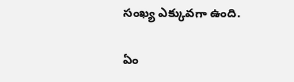సంఖ్య ఎక్కువగా ఉంది.

ఏం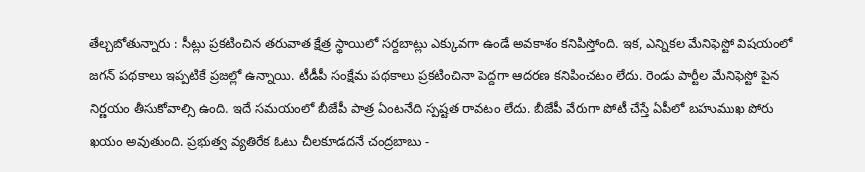తేల్చబోతున్నారు : సీట్లు ప్రకటించిన తరువాత క్షేత్ర స్థాయిలో సర్దబాట్లు ఎక్కువగా ఉండే అవకాశం కనిపిస్తోంది. ఇక, ఎన్నికల మేనిఫెస్టో విషయంలో జగన్ పథకాలు ఇప్పటికే ప్రజల్లో ఉన్నాయి. టీడీపీ సంక్షేమ పథకాలు ప్రకటించినా పెద్దగా ఆదరణ కనిపించటం లేదు. రెండు పార్టీల మేనిఫెస్టో పైన నిర్ణయం తీసుకోవాల్సి ఉంది. ఇదే సమయంలో బీజేపీ పాత్ర ఏంటనేది స్పష్టత రావటం లేదు. బీజేపీ వేరుగా పోటీ చేస్తే ఏపీలో బహుముఖ పోరు ఖయం అవుతుంది. ప్రభుత్వ వ్యతిరేక ఓటు చీలకూడదనే చంద్రబాబు -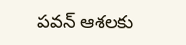పవన్ ఆశలకు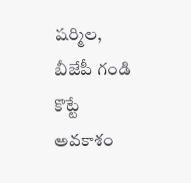షర్మిల, బీజేపీ గండి కొట్టే అవకాశం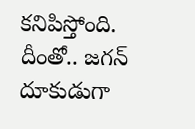కనిపిస్తోంది. దీంతో.. జగన్ దూకుడుగా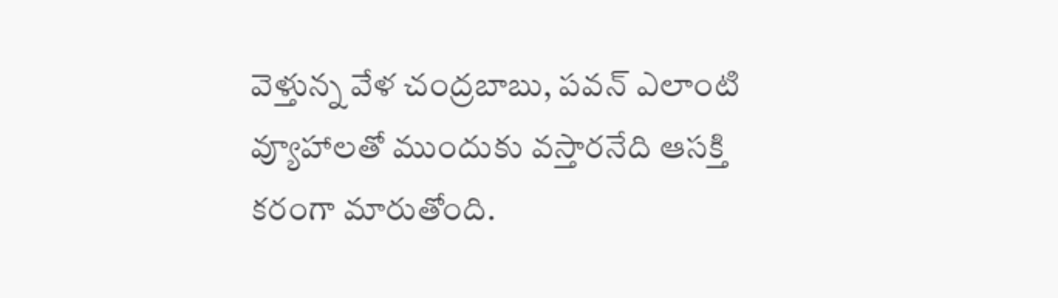వెళ్తున్న వేళ చంద్రబాబు, పవన్ ఎలాంటి వ్యూహాలతో ముందుకు వస్తారనేది ఆసక్తి కరంగా మారుతోంది.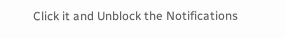Click it and Unblock the Notifications